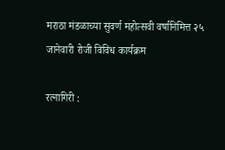मराठा मंडळाच्या सुवर्ण महोत्सवी वर्षानिमित्त २५ जानेवारी रोजी विविध कार्यक्रम

रत्नागिरी :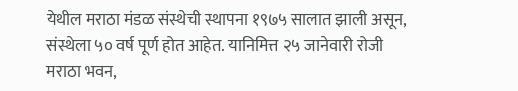येथील मराठा मंडळ संस्थेची स्थापना १९७५ सालात झाली असून, संस्थेला ५० वर्ष पूर्ण होत आहेत. यानिमित्त २५ जानेवारी रोजी मराठा भवन,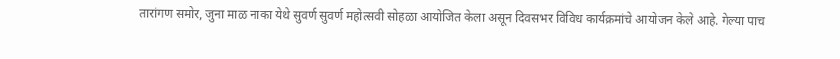तारांगण समोर, जुना माळ नाका येथे सुवर्ण सुवर्ण महोत्सवी सोहळा आयोजित केला असून दिवसभर विविध कार्यक्रमांचे आयोजन केले आहे. गेल्या पाच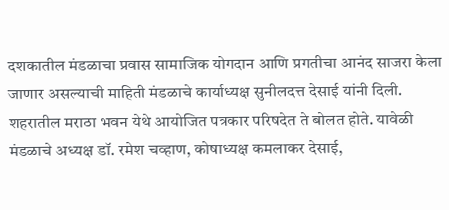दशकातील मंडळाचा प्रवास सामाजिक योगदान आणि प्रगतीचा आनंद साजरा केला जाणार असल्याची माहिती मंडळाचे कार्याध्यक्ष सुनीलदत्त देसाई यांनी दिली.
शहरातील मराठा भवन येथे आयोजित पत्रकार परिषदेत ते बोलत होते. यावेळी मंडळाचे अध्यक्ष डॉ. रमेश चव्हाण, कोषाध्यक्ष कमलाकर देसाई,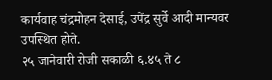कार्यवाह चंद्रमोहन देसाई, उपेंद्र सुर्वे आदी मान्यवर उपस्थित होते.
२५ जानेवारी रोजी सकाळी ६.४५ ते ८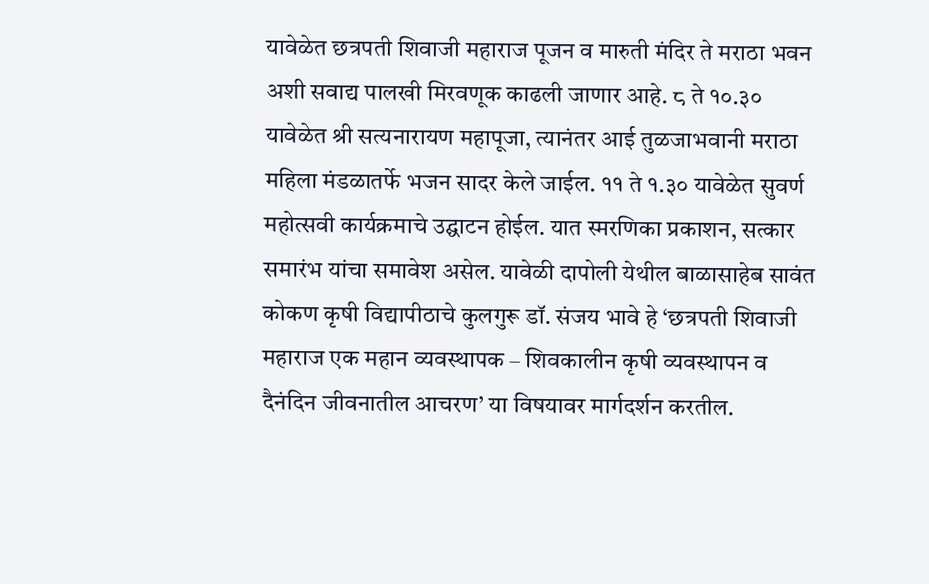यावेळेत छत्रपती शिवाजी महाराज पूजन व मारुती मंदिर ते मराठा भवन अशी सवाद्य पालखी मिरवणूक काढली जाणार आहे. ८ ते १०.३० यावेळेत श्री सत्यनारायण महापूजा, त्यानंतर आई तुळजाभवानी मराठा महिला मंडळातर्फे भजन सादर केले जाईल. ११ ते १.३० यावेळेत सुवर्ण महोत्सवी कार्यक्रमाचे उद्घाटन होईल. यात स्मरणिका प्रकाशन, सत्कार समारंभ यांचा समावेश असेल. यावेळी दापोली येथील बाळासाहेब सावंत कोकण कृषी विद्यापीठाचे कुलगुरू डॉ. संजय भावे हे ‘छत्रपती शिवाजी महाराज एक महान व्यवस्थापक – शिवकालीन कृषी व्यवस्थापन व दैनंदिन जीवनातील आचरण’ या विषयावर मार्गदर्शन करतील.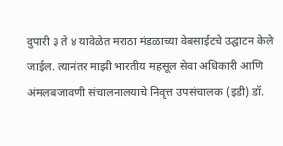दुपारी ३ ते ४ यावेळेत मराठा मंडळाच्या वेबसाईटचे उद्घाटन केले जाईल. त्यानंतर माझी भारतीय महसूल सेवा अधिकारी आणि अंमलबजावणी संचालनालयाचे निवृत्त उपसंचालक (इडी) डॉ.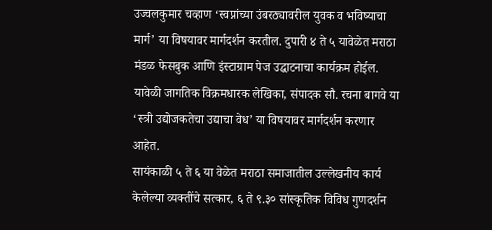उज्वलकुमार चव्हाण ‘स्वप्नांच्या उंबरठ्यावरील युवक व भविष्याचा मार्ग’ या विषयावर मार्गदर्शन करतील. दुपारी ४ ते ५ यावेळेत मराठा मंडळ फेसबुक आणि इंस्टाग्राम पेज उद्घाटनाचा कार्यक्रम होईल. यावेळी जागतिक विक्रमधारक लेखिका, संपादक सौ. रचना बागवे या ‘स्त्री उद्योजकतेचा उद्याचा वेध’ या विषयावर मार्गदर्शन करणार आहेत.
सायंकाळी ५ ते ६ या वेळेत मराठा समाजातील उल्लेखनीय कार्य केलेल्या व्यक्तींचे सत्कार, ६ ते ९.३० सांस्कृतिक विविध गुणदर्शन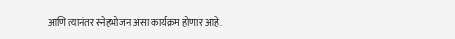आणि त्यानंतर स्नेहभोजन असा कार्यक्रम होणार आहे.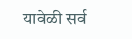यावेळी सर्व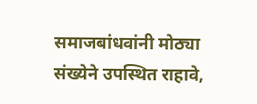समाजबांधवांनी मोठ्या संख्येने उपस्थित राहावे,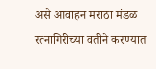असे आवाहन मराठा मंडळ रत्नागिरीच्या वतीने करण्यात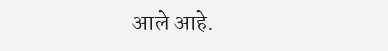आले आहे.